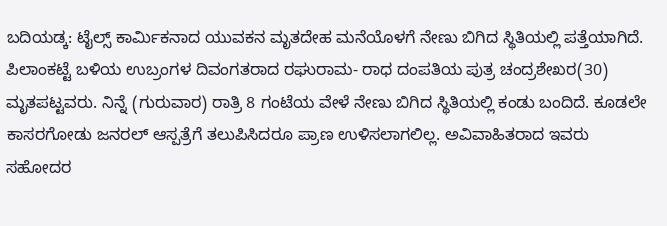ಬದಿಯಡ್ಕ: ಟೈಲ್ಸ್ ಕಾರ್ಮಿಕನಾದ ಯುವಕನ ಮೃತದೇಹ ಮನೆಯೊಳಗೆ ನೇಣು ಬಿಗಿದ ಸ್ಥಿತಿಯಲ್ಲಿ ಪತ್ತೆಯಾಗಿದೆ. ಪಿಲಾಂಕಟ್ಟೆ ಬಳಿಯ ಉಬ್ರಂಗಳ ದಿವಂಗತರಾದ ರಘುರಾಮ- ರಾಧ ದಂಪತಿಯ ಪುತ್ರ ಚಂದ್ರಶೇಖರ(30) ಮೃತಪಟ್ಟವರು. ನಿನ್ನೆ (ಗುರುವಾರ) ರಾತ್ರಿ 8 ಗಂಟೆಯ ವೇಳೆ ನೇಣು ಬಿಗಿದ ಸ್ಥಿತಿಯಲ್ಲಿ ಕಂಡು ಬಂದಿದೆ. ಕೂಡಲೇ ಕಾಸರಗೋಡು ಜನರಲ್ ಆಸ್ಪತ್ರೆಗೆ ತಲುಪಿಸಿದರೂ ಪ್ರಾಣ ಉಳಿಸಲಾಗಲಿಲ್ಲ. ಅವಿವಾಹಿತರಾದ ಇವರು ಸಹೋದರ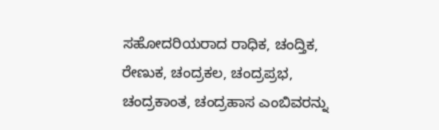ಸಹೋದರಿಯರಾದ ರಾಧಿಕ, ಚಂದ್ತಿಕ, ರೇಣುಕ, ಚಂದ್ರಕಲ, ಚಂದ್ರಪ್ರಭ, ಚಂದ್ರಕಾಂತ, ಚಂದ್ರಹಾಸ ಎಂಬಿವರನ್ನು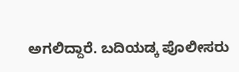ಅಗಲಿದ್ದಾರೆ. ಬದಿಯಡ್ಕ ಪೊಲೀಸರು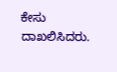ಕೇಸು ದಾಖಲಿಸಿದರು.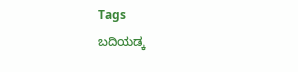Tags
ಬದಿಯಡ್ಕ